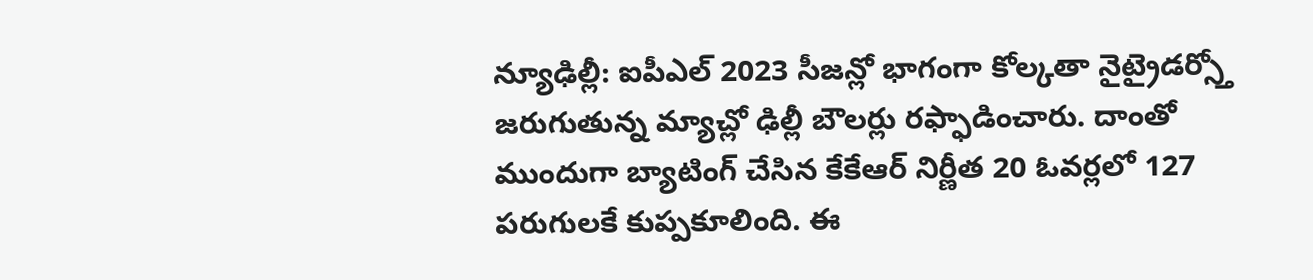న్యూఢిల్లీ: ఐపీఎల్ 2023 సీజన్లో భాగంగా కోల్కతా నైట్రైడర్స్తో జరుగుతున్న మ్యాచ్లో ఢిల్లీ బౌలర్లు రఫ్ఫాడించారు. దాంతో ముందుగా బ్యాటింగ్ చేసిన కేకేఆర్ నిర్ణీత 20 ఓవర్లలో 127 పరుగులకే కుప్పకూలింది. ఈ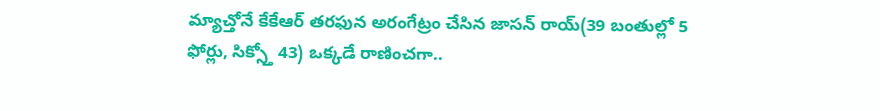మ్యాచ్తోనే కేకేఆర్ తరఫున అరంగేట్రం చేసిన జాసన్ రాయ్(39 బంతుల్లో 5 ఫోర్లు, సిక్స్తో 43) ఒక్కడే రాణించగా..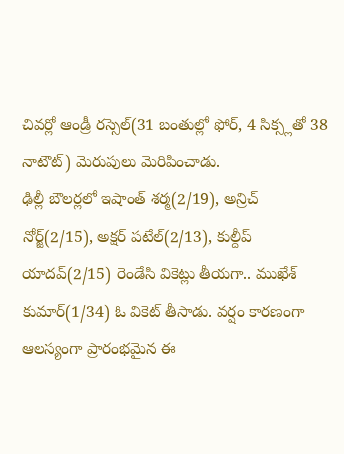చివర్లో ఆండ్రీ రస్సెల్(31 బంతుల్లో ఫోర్, 4 సిక్స్లతో 38 నాటౌట్) మెరుపులు మెరిపించాడు.
ఢిల్లీ బౌలర్లలో ఇషాంత్ శర్మ(2/19), అన్రిచ్ నోర్జ్(2/15), అక్షర్ పటేల్(2/13), కుల్దీప్ యాదవ్(2/15) రెండేసి వికెట్లు తీయగా.. ముఖేశ్ కుమార్(1/34) ఓ వికెట్ తీసాడు. వర్షం కారణంగా ఆలస్యంగా ప్రారంభమైన ఈ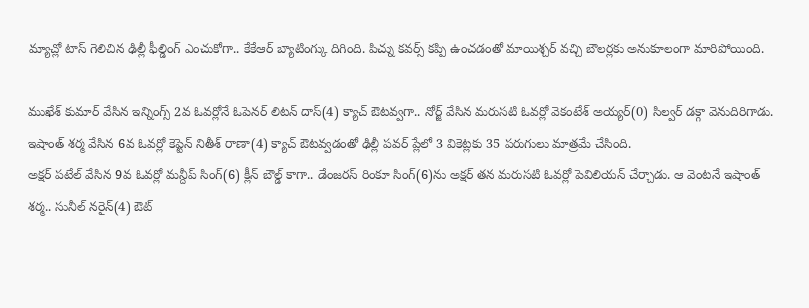మ్యాచ్లో టాస్ గెలిచిన ఢిల్లీ ఫీల్డింగ్ ఎంచుకోగా.. కేకేఆర్ బ్యాటింగ్కు దిగింది. పిచ్ను కవర్స్ కప్పి ఉంచడంతో మాయిశ్చర్ వచ్చి బౌలర్లకు అనుకూలంగా మారిపోయింది.

ముఖేశ్ కుమార్ వేసిన ఇన్నింగ్స్ 2వ ఓవర్లోనే ఓపెనర్ లిటన్ దాస్(4) క్యాచ్ ఔటవ్వగా.. నోర్జ్ వేసిన మరుసటి ఓవర్లో వెకంటేశ్ అయ్యర్(0) సిల్వర్ డక్గా వెనుదిరిగాడు. ఇషాంత్ శర్మ వేసిన 6వ ఓవర్లో కెప్టెన్ నితీశ్ రాణా(4) క్యాచ్ ఔటవ్వడంతో ఢిల్లీ పవర్ ప్లేలో 3 వికెట్లకు 35 పరుగులు మాత్రమే చేసింది.
అక్షర్ పటేల్ వేసిన 9వ ఓవర్లో మన్దీప్ సింగ్(6) క్లీన్ బౌల్డ్ కాగా.. డేంజరస్ రింకూ సింగ్(6)ను అక్షర్ తన మరుసటి ఓవర్లో పెవిలియన్ చేర్చాడు. ఆ వెంటనే ఇషాంత్ శర్మ.. సునీల్ నరైన్(4) ఔట్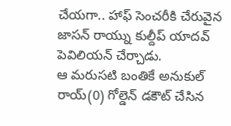చేయగా.. హాఫ్ సెంచరీకి చేరువైన జాసన్ రాయ్ను కుల్దీప్ యాదవ్ పెవిలియన్ చేర్చాడు.
ఆ మరుసటి బంతికే అనుకుల్ రాయ్(0) గోల్డెన్ డకౌట్ చేసిన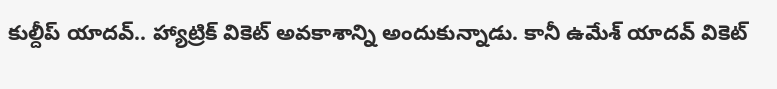కుల్దీప్ యాదవ్.. హ్యాట్రిక్ వికెట్ అవకాశాన్ని అందుకున్నాడు. కానీ ఉమేశ్ యాదవ్ వికెట్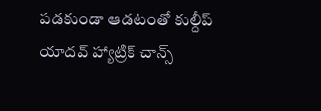పడకుండా ఆడటంతో కుల్దీప్ యాదవ్ హ్యాట్రిక్ చాన్స్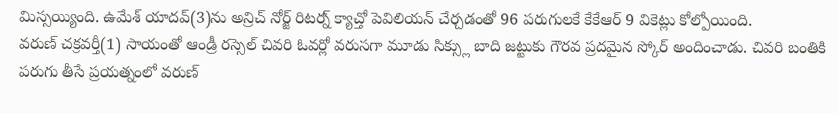మిస్సయ్యింది. ఉమేశ్ యాదవ్(3)ను అన్రిచ్ నోర్జ్ రిటర్న్ క్యాచ్తో పెవిలియన్ చేర్చడంతో 96 పరుగులకే కేకేఆర్ 9 వికెట్లు కోల్పోయింది.
వరుణ్ చక్రవర్తీ(1) సాయంతో ఆండ్రీ రస్సెల్ చివరి ఓవర్లో వరుసగా మూడు సిక్స్లు బాది జట్టుకు గౌరవ ప్రదమైన స్కోర్ అందించాడు. చివరి బంతికి పరుగు తీసే ప్రయత్నంలో వరుణ్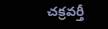చక్రవర్తీ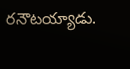రనౌటయ్యాడు.